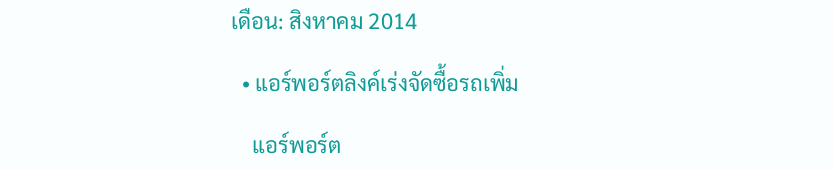เดือน: สิงหาคม 2014

  • แอร์พอร์ตลิงค์เร่งจัดซื้อรถเพิ่ม

    แอร์พอร์ต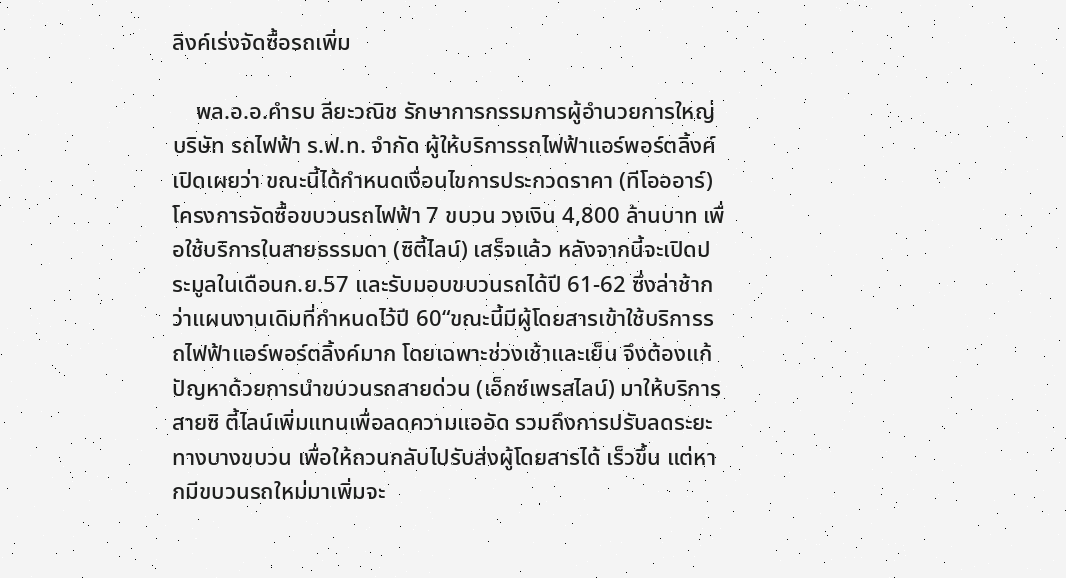ลิงค์เร่งจัดซื้อรถเพิ่ม

    พล.อ.อ.คำรบ ลียะวณิช รักษาการกรรมการผู้อำนวยการใหญ่ บริษัท รถไฟฟ้า ร.ฟ.ท. จำกัด ผู้ให้บริการรถไฟฟ้าแอร์พอร์ตลิ้งค์ เปิดเผยว่า ขณะนี้ได้กำหนดเงื่อนไขการประกวดราคา (ทีโอออาร์)โครงการจัดซื้อขบวนรถไฟฟ้า 7 ขบวน วงเงิน 4,800 ล้านบาท เพื่อใช้บริการในสายธรรมดา (ซิตี้ไลน์) เสร็จแล้ว หลังจากนี้จะเปิดประมูลในเดือนก.ย.57 และรับมอบขบวนรถได้ปี 61-62 ซึ่งล่าช้ากว่าแผนงานเดิมที่กำหนดไว้ปี 60“ขณะนี้มีผู้โดยสารเข้าใช้บริการรถไฟฟ้าแอร์พอร์ตลิ้งค์มาก โดยเฉพาะช่วงเช้าและเย็น จึงต้องแก้ปัญหาด้วยการนำขบวนรถสายด่วน (เอ็กซ์เพรสไลน์) มาให้บริการสายซิ ตี้ไลน์เพิ่มแทนเพื่อลดความแออัด รวมถึงการปรับลดระยะทางบางขบวน เพื่อให้ถวนกลับไปรับส่งผู้โดยสารได้ เร็วขึ้น แต่หากมีขบวนรถใหม่มาเพิ่มจะ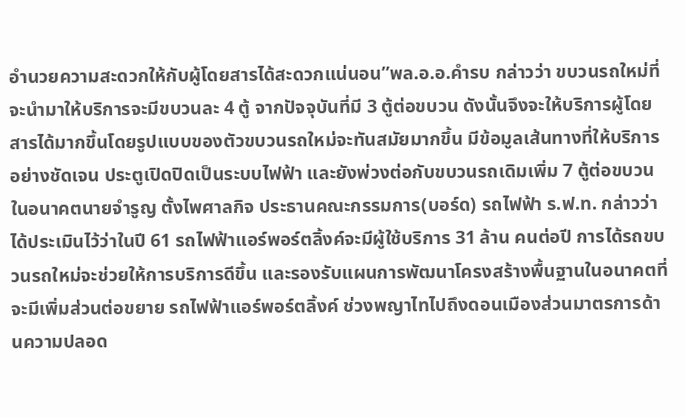อำนวยความสะดวกให้กับผู้โดยสารได้สะดวกแน่นอน”พล.อ.อ.คำรบ กล่าวว่า ขบวนรถใหม่ที่จะนำมาให้บริการจะมีขบวนละ 4 ตู้ จากปัจจุบันที่มี 3 ตู้ต่อขบวน ดังนั้นจึงจะให้บริการผู้โดยสารได้มากขึ้นโดยรูปแบบของตัวขบวนรถใหม่จะทันสมัยมากขึ้น มีข้อมูลเส้นทางที่ให้บริการอย่างชัดเจน ประตูเปิดปิดเป็นระบบไฟฟ้า และยังพ่วงต่อกับขบวนรถเดิมเพิ่ม 7 ตู้ต่อขบวนในอนาคตนายจำรูญ ตั้งไพศาลกิจ ประธานคณะกรรมการ(บอร์ด) รถไฟฟ้า ร.ฟ.ท. กล่าวว่า ได้ประเมินไว้ว่าในปี 61 รถไฟฟ้าแอร์พอร์ตลิ้งค์จะมีผู้ใช้บริการ 31 ล้าน คนต่อปี การได้รถขบวนรถใหม่จะช่วยให้การบริการดีขึ้น และรองรับแผนการพัฒนาโครงสร้างพื้นฐานในอนาคตที่จะมีเพิ่มส่วนต่อขยาย รถไฟฟ้าแอร์พอร์ตลิ้งค์ ช่วงพญาไทไปถึงดอนเมืองส่วนมาตรการด้านความปลอด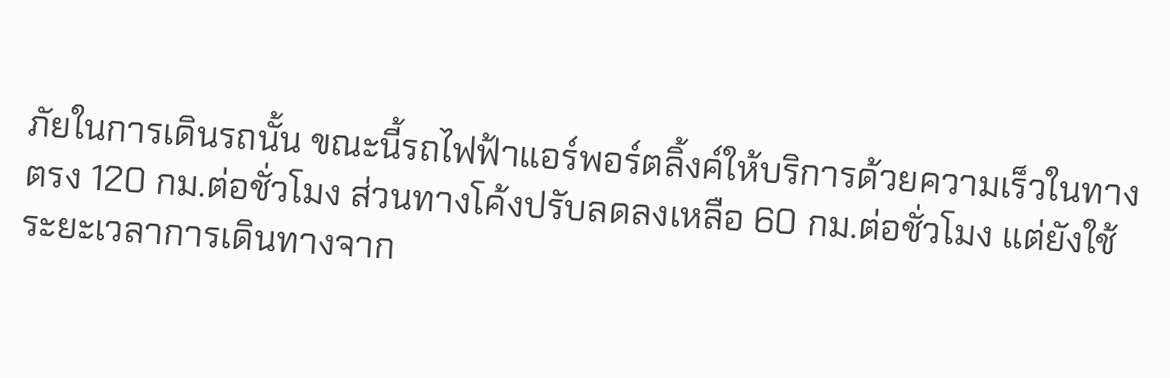ภัยในการเดินรถนั้น ขณะนี้รถไฟฟ้าแอร์พอร์ตลิ้งค์ให้บริการด้วยความเร็วในทางตรง 120 กม.ต่อชั่วโมง ส่วนทางโค้งปรับลดลงเหลือ 60 กม.ต่อชั่วโมง แต่ยังใช้ระยะเวลาการเดินทางจาก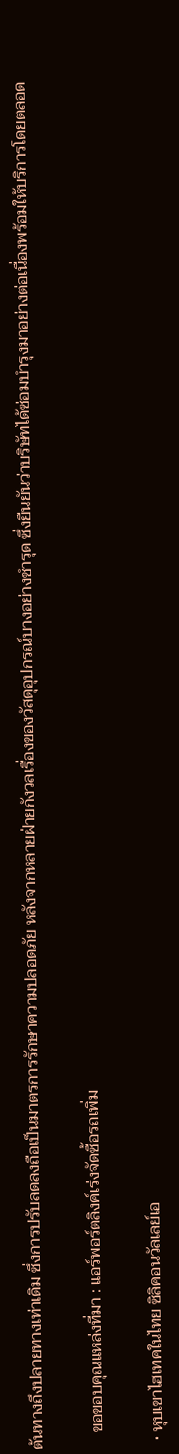ต้นทางถึงปลายทางเท่าเดิม ซึ่งการปรับลดลงถือเป็นมาตรการรักษาความปลอดภัย หลังจากหลายฝ่ายกังวลเรื่องของวัสดุอุปกรณ์บางอย่างชำรุด ซึ่งยืนยันว่าบริษัทได้ซ่อมบำรุงมาอย่างต่อเนื่องพร้อมให้บริการโดยตลอด

    ขอขอบคุณแหล่งที่มา : แอร์พอร์ตลิงค์เร่งจัดซื้อรถเพิ่ม

  • หุบเขาไฮเทคในไทย ซิลิคอนวัลเลย์เอ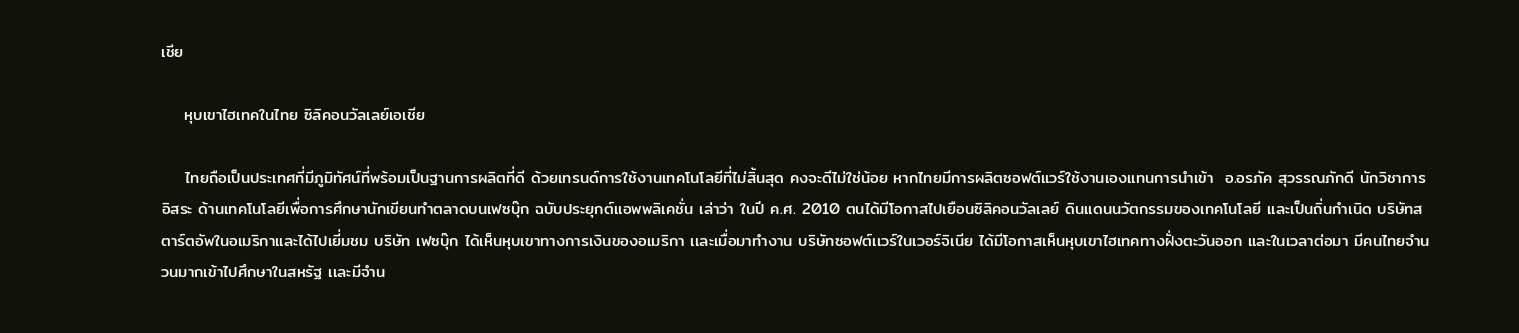เชีย

    หุบเขาไฮเทคในไทย ซิลิคอนวัลเลย์เอเชีย

    ไทยถือเป็นประเทศที่มีภูมิทัศน์ที่พร้อมเป็นฐานการผลิตที่ดี ด้วยเทรนด์การใช้งานเทคโนโลยีที่ไม่สิ้นสุด คงจะดีไม่ใช่น้อย หากไทยมีการผลิตซอฟต์แวร์ใช้งานเองแทนการนำเข้า  อ.อรภัค สุวรรณภักดี นักวิชาการอิสระ ด้านเทคโนโลยีเพื่อการศึกษานักเขียนทำตลาดบนเฟซบุ๊ก ฉบับประยุกต์เเอพพลิเคชั่น เล่าว่า ในปี ค.ศ. 2010 ตนได้มีโอกาสไปเยือนซิลิคอนวัลเลย์ ดินเเดนนวัตกรรมของเทคโนโลยี เเละเป็นถิ่นกำเนิด บริษัทสตาร์ตอัพในอเมริกาและได้ไปเยี่มชม บริษัท เฟซบุ๊ก ได้เห็นหุบเขาทางการเงินของอเมริกา เเละเมื่อมาทำงาน บริษัทซอฟต์เเวร์ในเวอร์จิเนีย ได้มีโอกาสเห็นหุบเขาไฮเทคทางฝั่งตะวันออก และในเวลาต่อมา มีคนไทยจำนวนมากเข้าไปศึกษาในสหรัฐ เเละมีจำน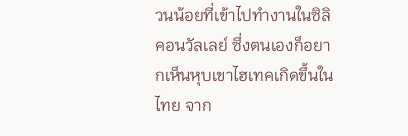วนน้อยที่เข้าไปทำงานในซิลิคอนวัลเลย์ ซึ่งตนเองก็อยากเห็นหุบเขาไฮเทคเกิดขึ้นในไทย จาก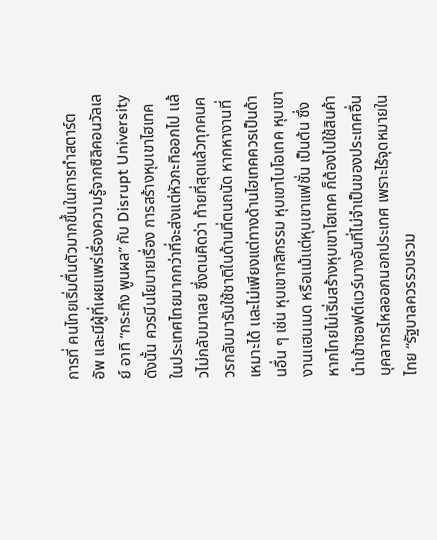การที่ คนไทยเริ่มตื่นตัวมากขึ้นในการทำสตาร์ต อัพ เเละมีผู้ที่เผยเเพร่เรื่องความรู้จากซิลิคอนวัลเลย์ อาทิ “กระทิง พูนผล” กับ Disrupt University ดังนั้น ควรมีนโยบายเรื่อง การสร้างหุบเขาไฮเทคในประเทศไทยมากกว่าที่จะส่งเเต่หัวกะทิออกไป เเล้วไม่กลับมาเลย ซึ่งตนคิดว่า ท้ายที่สุดเเล้วทุกคนควรกลับมารับใช้ชาติในด้านที่ตนถนัด หากหางานที่เหมาะได้ เเละไม่เพียงเเต่ทางด้านไฮเทคควรเป็นด้านอื่น ๆ เช่น หุบเขากสิกรรม หุบเขาไบโอเทค หุบเขางานเเฮนเมด หรือเเม้เเต่หุบเขาเเฟชั่น เป็นต้น ซึ่งหากไทยไม่เริ่มสร้างหุบเขาไฮเทค ก็ต้องไปใช้สินค้านำเข้าซอฟต์เเวร์บางอันที่ไม่จำเป็นของประเทศอื่น บุคลากรไหลออกนอกประเทศ เพราะไร้จุดหมายในไทย “รัฐบาลควรรวบรวม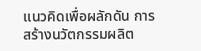เเนวคิดเพื่อผลักดัน การสร้างนวัตกรรมผลิต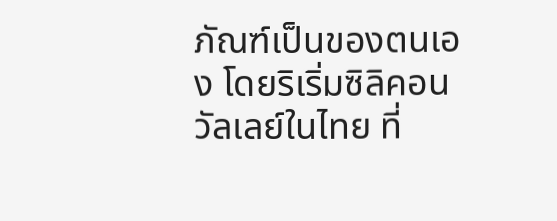ภัณฑ์เป็นของตนเอง โดยริเริ่มซิลิคอนวัลเลย์ในไทย ที่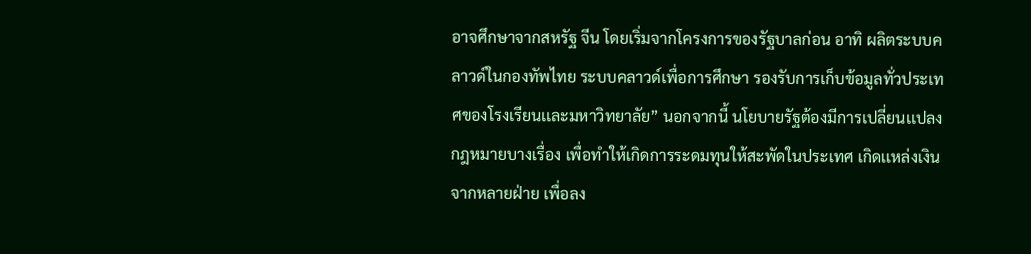อาจศึกษาจากสหรัฐ จีน โดยเริ่มจากโครงการของรัฐบาลก่อน อาทิ ผลิตระบบคลาวด์ในกองทัพไทย ระบบคลาวด์เพื่อการศึกษา รองรับการเก็บข้อมูลทั่วประเทศของโรงเรียนเเละมหาวิทยาลัย” นอกจากนี้ นโยบายรัฐต้องมีการเปลี่ยนเเปลงกฎหมายบางเรื่อง เพื่อทำให้เกิดการระดมทุนให้สะพัดในประเทศ เกิดเเหล่งเงินจากหลายฝ่าย เพื่อลง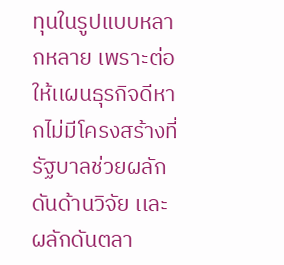ทุนในรูปแบบหลากหลาย เพราะต่อให้เเผนธุรกิจดีหากไม่มีโครงสร้างที่รัฐบาลช่วยผลักดันด้านวิจัย เเละผลักดันตลา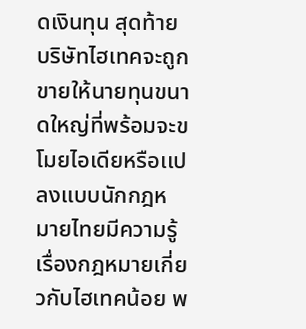ดเงินทุน สุดท้ายบริษัทไฮเทคจะถูกขายให้นายทุนขนาดใหญ่ที่พร้อมจะขโมยไอเดียหรือเเปลงแบบนักกฎหมายไทยมีความรู้เรื่องกฎหมายเกี่ยวกับไฮเทคน้อย พ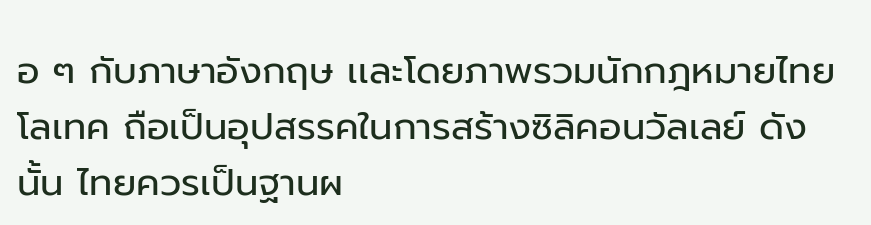อ ๆ กับภาษาอังกฤษ เเละโดยภาพรวมนักกฎหมายไทยโลเทค ถือเป็นอุปสรรคในการสร้างซิลิคอนวัลเลย์ ดังนั้น ไทยควรเป็นฐานผ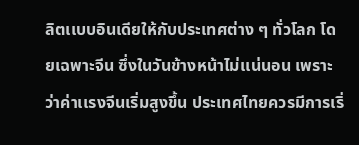ลิตเเบบอินเดียให้กับประเทศต่าง ๆ ทั่วโลก โดยเฉพาะจีน ซึ่งในวันข้างหน้าไม่เเน่นอน เพราะว่าค่าเเรงจีนเริ่มสูงขึ้น ประเทศไทยควรมีการเริ่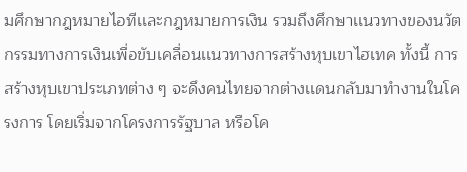มศึกษากฎหมายไอทีเเละกฎหมายการเงิน รวมถึงศึกษาเเนวทางของนวัตกรรมทางการเงินเพื่อขับเคลื่อนเเนวทางการสร้างหุบเขาไฮเทค ทั้งนี้ การสร้างหุบเขาประเภทต่าง ๆ จะดึงคนไทยจากต่างเเดนกลับมาทำงานในโครงการ โดยเริ่มจากโครงการรัฐบาล หรือโค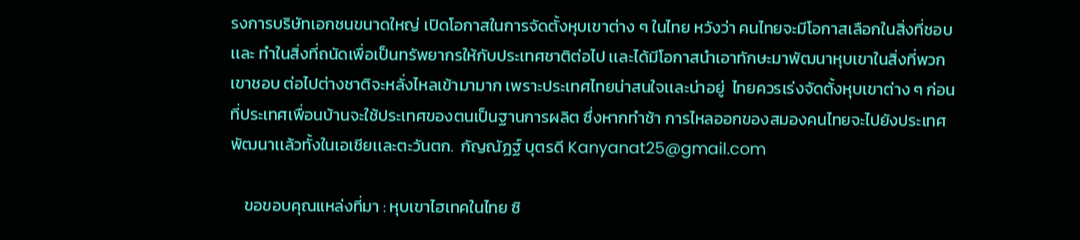รงการบริษัทเอกชนขนาดใหญ่ เปิดโอกาสในการจัดตั้งหุบเขาต่าง ๆ ในไทย หวังว่า คนไทยจะมีโอกาสเลือกในสิ่งที่ชอบ เเละ ทำในสิ่งที่ถนัดเพื่อเป็นทรัพยากรให้กับประเทศชาติต่อไป เเละได้มีโอกาสนำเอาทักษะมาพัฒนาหุบเขาในสิ่งที่พวกเขาชอบ ต่อไปต่างชาติจะหลั่งไหลเข้ามามาก เพราะประเทศไทยน่าสนใจเเละน่าอยู่  ไทยควรเร่งจัดตั้งหุบเขาต่าง ๆ ก่อนที่ประเทศเพื่อนบ้านจะใช้ประเทศของตนเป็นฐานการผลิต ซึ่งหากทำช้า การไหลออกของสมองคนไทยจะไปยังประเทศพัฒนาเเล้วทั้งในเอเชียเเละตะวันตก.  กัญณัฏฐ์ บุตรดี Kanyanat25@gmail.com

    ขอขอบคุณแหล่งที่มา : หุบเขาไฮเทคในไทย ซิ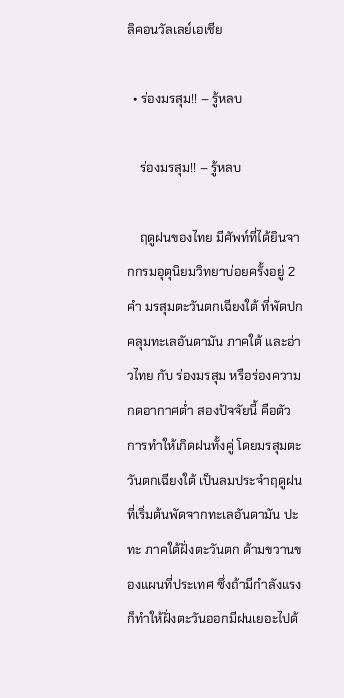ลิคอนวัลเลย์เอเชีย

  • ร่องมรสุม!! – รู้หลบ

    ร่องมรสุม!! – รู้หลบ

    ฤดูฝนของไทย มีศัพท์ที่ได้ยินจากกรมอุตุนิยมวิทยาบ่อยครั้งอยู่ 2 คำ มรสุมตะวันตกเฉียงใต้ ที่พัดปกคลุมทะเลอันดามัน ภาคใต้ และอ่าวไทย กับ ร่องมรสุม หรือร่องความกดอากาศต่ำ สองปัจจัยนี้ คือตัวการทำให้เกิดฝนทั้งคู่ โดยมรสุมตะวันตกเฉียงใต้ เป็นลมประจำฤดูฝน ที่เริ่มต้นพัดจากทะเลอันดามัน ปะทะ ภาคใต้ฝั่งตะวันตก ด้ามขวานของแผนที่ประเทศ ซึ่งถ้ามีกำลังแรง ก็ทำให้ฝั่งตะวันออกมีฝนเยอะไปด้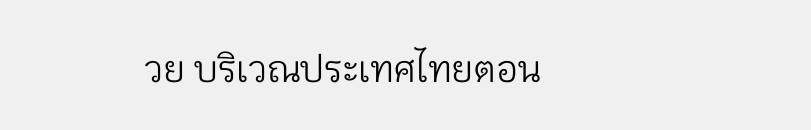วย บริเวณประเทศไทยตอน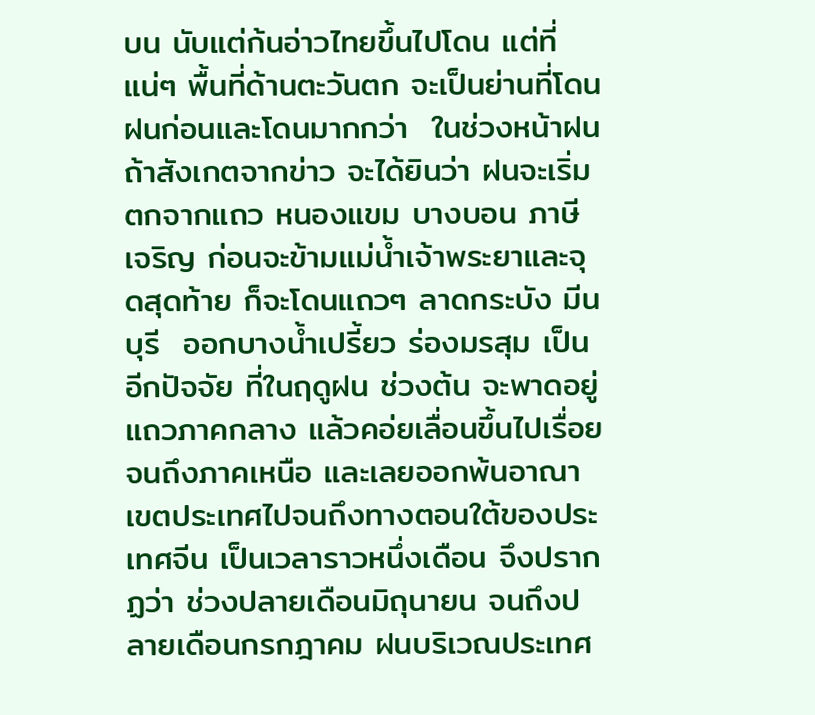บน นับแต่ก้นอ่าวไทยขึ้นไปโดน แต่ที่แน่ๆ พื้นที่ด้านตะวันตก จะเป็นย่านที่โดนฝนก่อนและโดนมากกว่า  ในช่วงหน้าฝน ถ้าสังเกตจากข่าว จะได้ยินว่า ฝนจะเริ่มตกจากแถว หนองแขม บางบอน ภาษีเจริญ ก่อนจะข้ามแม่น้ำเจ้าพระยาและจุดสุดท้าย ก็จะโดนแถวๆ ลาดกระบัง มีนบุรี  ออกบางน้ำเปรี้ยว ร่องมรสุม เป็นอีกปัจจัย ที่ในฤดูฝน ช่วงต้น จะพาดอยู่แถวภาคกลาง แล้วคอ่ยเลื่อนขึ้นไปเรื่อย จนถึงภาคเหนือ และเลยออกพ้นอาณาเขตประเทศไปจนถึงทางตอนใต้ของประเทศจีน เป็นเวลาราวหนึ่งเดือน จึงปรากฏว่า ช่วงปลายเดือนมิถุนายน จนถึงปลายเดือนกรกฎาคม ฝนบริเวณประเทศ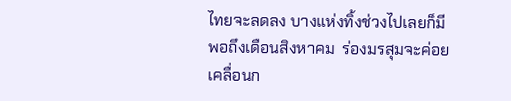ไทยจะลดลง บางแห่งทิ้งช่วงไปเลยก็มี พอถึงเดือนสิงหาคม  ร่องมรสุมจะค่อยเคลื่อนก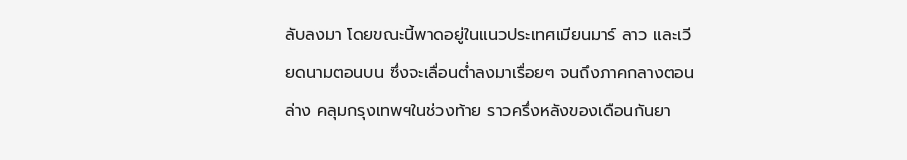ลับลงมา โดยขณะนี้พาดอยู่ในแนวประเทศเมียนมาร์ ลาว และเวียดนามตอนบน ซึ่งจะเลื่อนต่ำลงมาเรื่อยๆ จนถึงภาคกลางตอนล่าง คลุมกรุงเทพฯในช่วงท้าย ราวครึ่งหลังของเดือนกันยา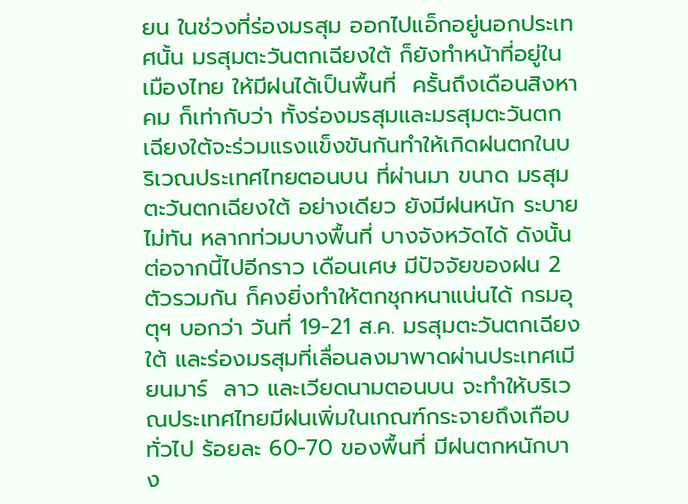ยน ในช่วงที่ร่องมรสุม ออกไปแอ็กอยู่นอกประเทศนั้น มรสุมตะวันตกเฉียงใต้ ก็ยังทำหน้าที่อยู่ในเมืองไทย ให้มีฝนได้เป็นพื้นที่  ครั้นถึงเดือนสิงหาคม ก็เท่ากับว่า ทั้งร่องมรสุมและมรสุมตะวันตกเฉียงใต้จะร่วมแรงแข็งขันกันทำให้เกิดฝนตกในบริเวณประเทศไทยตอนบน ที่ผ่านมา ขนาด มรสุมตะวันตกเฉียงใต้ อย่างเดียว ยังมีฝนหนัก ระบายไม่ทัน หลากท่วมบางพื้นที่ บางจังหวัดได้ ดังนั้น ต่อจากนี้ไปอีกราว เดือนเศษ มีปัจจัยของฝน 2 ตัวรวมกัน ก็คงยิ่งทำให้ตกชุกหนาแน่นได้ กรมอุตุฯ บอกว่า วันที่ 19-21 ส.ค. มรสุมตะวันตกเฉียงใต้ และร่องมรสุมที่เลื่อนลงมาพาดผ่านประเทศเมียนมาร์  ลาว และเวียดนามตอนบน จะทำให้บริเวณประเทศไทยมีฝนเพิ่มในเกณฑ์กระจายถึงเกือบทั่วไป ร้อยละ 60-70 ของพื้นที่ มีฝนตกหนักบาง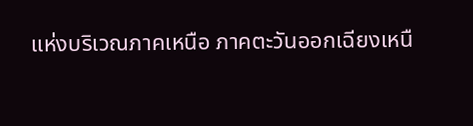แห่งบริเวณภาคเหนือ ภาคตะวันออกเฉียงเหนื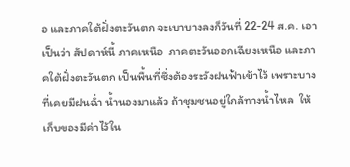อ และภาคใต้ฝั่งตะวันตก จะเบาบางลงก็วันที่ 22-24 ส.ค. เอาเป็นว่า สัปดาห์นี้ ภาคเหนือ  ภาคตะวันออกเฉียงเหนือ และภาคใต้ฝั่งตะวันตก เป็นพื้นที่ซึ่งต้องระวังฝนฟ้าเข้าไว้ เพราะบางที่เคยมีฝนฉ่ำ น้ำนองมาแล้ว ถ้าชุมชนอยู่ใกล้ทางน้ำไหล  ให้เก็บของมีค่าไว้ใน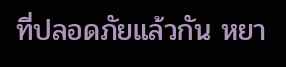ที่ปลอดภัยแล้วกัน หยา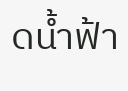ดน้ำฟ้า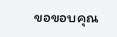ขอขอบคุณ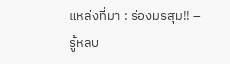แหล่งที่มา : ร่องมรสุม!! – รู้หลบ